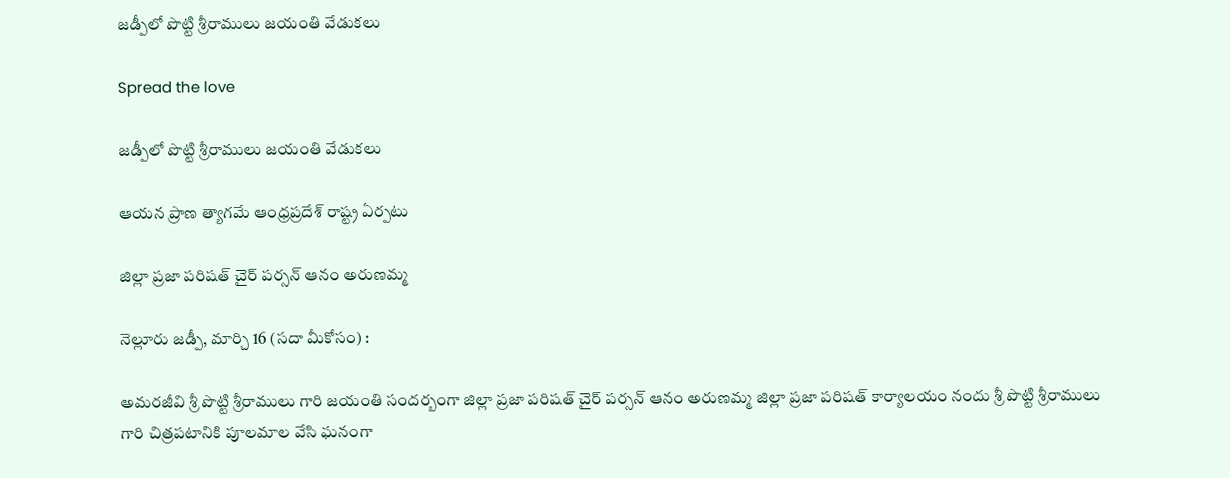జ‌డ్పీలో పొట్టి శ్రీ‌రాములు జ‌యంతి వేడుక‌లు

Spread the love

జ‌డ్పీలో పొట్టి శ్రీ‌రాములు జ‌యంతి వేడుక‌లు

ఆయ‌న ప్రాణ త్యాగ‌మే ఆంధ్రప్ర‌దేశ్ రాష్ట్ర ఏర్ప‌టు

జిల్లా ప్రజా పరిషత్ చైర్ పర్సన్ ఆనం అరుణమ్మ

నెల్లూరు జ‌డ్పీ, మార్చి 16 (స‌దా మీకోసం) :

అమరజీవి శ్రీ పొట్టి శ్రీరాములు గారి జయంతి సందర్బంగా జిల్లా ప్రజా పరిషత్ చైర్ పర్సన్ ఆనం అరుణమ్మ జిల్లా ప్రజా పరిషత్ కార్యాలయం నందు శ్రీ పొట్టి శ్రీరాములు గారి చిత్రపటానికి పూలమాల వేసి ఘ‌నంగా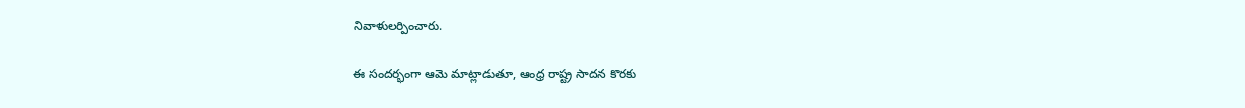నివాళుల‌ర్పించారు.

ఈ సంద‌ర్భంగా ఆమె మాట్లాడుతూ, ఆంధ్ర రాష్ట్ర సాదన కొరకు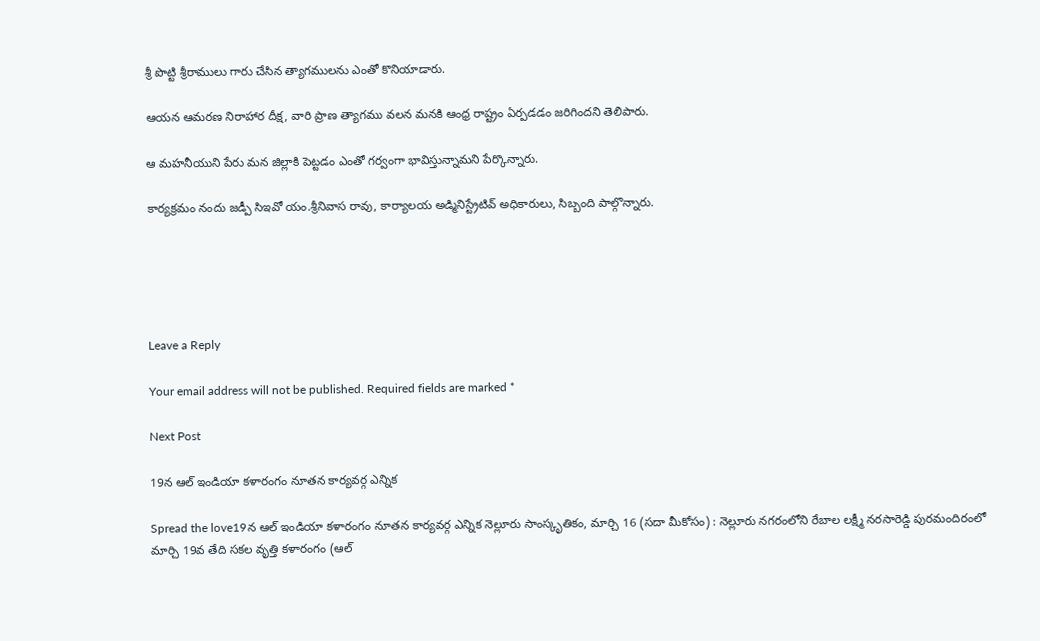శ్రీ పొట్టి శ్రీ‌రాములు గారు చేసిన త్యాగములను ఎంతో కొనియాడారు.

ఆయ‌న ఆమరణ నిరాహార దీక్ష, వారి ప్రాణ త్యాగము వలన మనకి ఆంధ్ర రాష్ట్రం ఏర్పడడం జరిగిందని తెలిపారు.

ఆ మహనీయుని పేరు మన జిల్లాకి పెట్టడం ఎంతో గర్వంగా భావిస్తున్నామని పేర్కొన్నారు.

కార్యక్రమం నందు జ‌డ్పీ సిఇవో యం.శ్రీనివాస రావు, కార్యాలయ అడ్మినిస్ట్రేటివ్ అధికారులు, సిబ్బంది పాల్గొన్నారు.





Leave a Reply

Your email address will not be published. Required fields are marked *

Next Post

19న ఆల్ ఇండియా కళారంగం నూత‌న కార్య‌వ‌ర్గ ఎన్నిక‌

Spread the love19న ఆల్ ఇండియా కళారంగం నూత‌న కార్య‌వ‌ర్గ ఎన్నిక‌ నెల్లూరు సాంస్కృతికం, మార్చి 16 (స‌దా మీకోసం) : నెల్లూరు నగరంలోని రేబాల లక్ష్మీ నరసారెడ్డి పురమందిరంలో మార్చి 19వ తేది సకల వృత్తి కళారంగం (ఆల్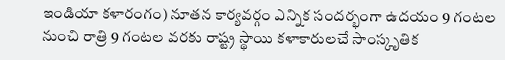ఇండియా కళారంగం) నూతన కార్యవర్గం ఎన్నిక సందర్భంగా ఉదయం 9 గంటల నుంచి రాత్రి 9 గంటల వరకు రాష్ట్ర స్థాయి కళాకారులచే సాంస్కృతిక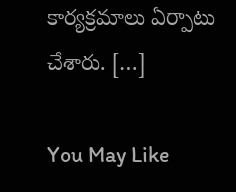కార్యక్రమాలు ఏర్పాటు చేశారు. […]

You May Like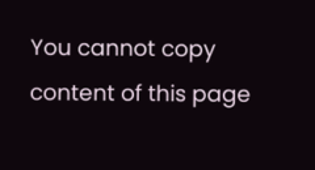You cannot copy content of this page